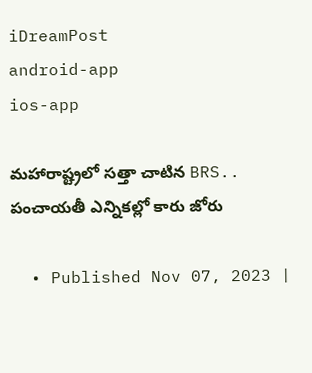iDreamPost
android-app
ios-app

మహారాష్ట్రలో సత్తా చాటిన BRS.. పంచాయతీ ఎన్నికల్లో కారు జోరు

  • Published Nov 07, 2023 |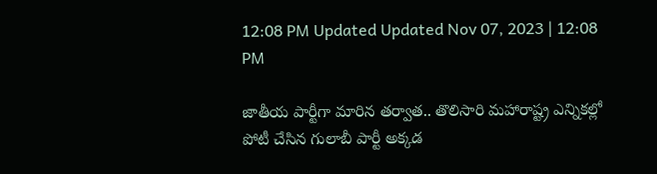12:08 PM Updated Updated Nov 07, 2023 | 12:08 PM

జాతీయ పార్టీగా మారిన తర్వాత.. తొలిసారి మహారాష్ట్ర ఎన్నికల్లో పోటీ చేసిన గులాబీ పార్టీ అక్కడ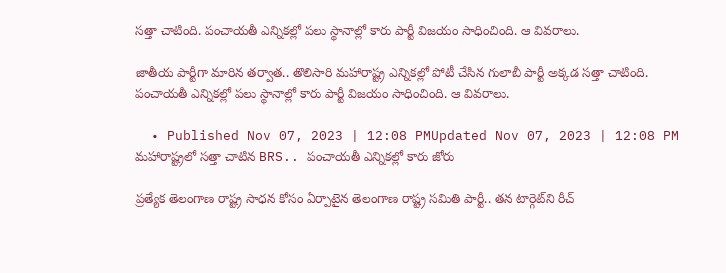సత్తా చాటింది. పంచాయతీ ఎన్నికల్లో పలు స్థానాల్లో కారు పార్టీ విజయం సాధించింది. ఆ వివరాలు.

జాతీయ పార్టీగా మారిన తర్వాత.. తొలిసారి మహారాష్ట్ర ఎన్నికల్లో పోటీ చేసిన గులాబీ పార్టీ అక్కడ సత్తా చాటింది. పంచాయతీ ఎన్నికల్లో పలు స్థానాల్లో కారు పార్టీ విజయం సాధించింది. ఆ వివరాలు.

  • Published Nov 07, 2023 | 12:08 PMUpdated Nov 07, 2023 | 12:08 PM
మహారాష్ట్రలో సత్తా చాటిన BRS.. పంచాయతీ ఎన్నికల్లో కారు జోరు

ప్రత్యేక తెలంగాణ రాష్ట్ర సాధన కోసం ఏర్పాటైన తెలంగాణ రాష్ట్ర సమితి పార్టీ.. తన టార్గెట్‌ని రీచ్‌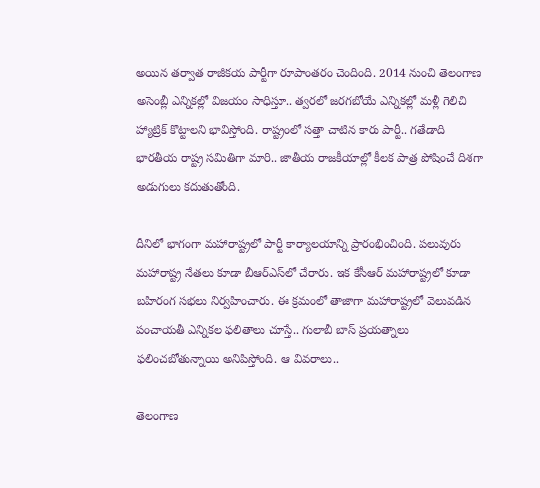అయిన తర్వాత రాజీకయ పార్టీగా రూపాంతరం చెందింది. 2014 నుంచి తెలంగాణ అసెంబ్లీ ఎన్నికల్లో విజయం సాధిస్తూ.. త్వరలో జరగబోయే ఎన్నికల్లో మళ్లీ గెలిచి హ్యాట్రిక్‌ కొట్టాలని భావిస్తోంది. రాష్ట్రంలో సత్తా చాటిన కారు పార్టీ.. గతేడాది భారతీయ రాష్ట్ర సమితిగా మారి.. జాతీయ రాజకీయాల్లో కీలక పాత్ర పోషించే దిశగా అడుగులు కదుతుతోంది.

దీనిలో భాగంగా మహారాష్ట్రలో పార్టీ కార్యాలయాన్ని ప్రారంభించింది. పలువురు మహారాష్ట్ర నేతలు కూడా బీఆర్‌ఎస్‌లో చేరారు. ఇక కేసీఆర్‌ మహారాష్ట్రలో కూడా బహిరంగ సభలు నిర్వహించారు. ఈ క్రమంలో తాజాగా మహారాష్ట్రలో వెలువడిన పంచాయతీ ఎన్నికల ఫలితాలు చూస్తే.. గులాబీ బాస్‌ ప్రయత్నాలు ఫలించబోతున్నాయి అనిపిస్తోంది. ఆ వివరాలు..

తెలంగాణ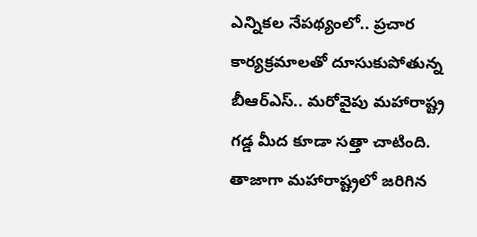ఎన్నికల నేపథ్యంలో.. ప్రచార కార్యక్రమాలతో దూసుకుపోతున్న బీఆర్‌ఎస్‌.. మరోవైపు మహారాష్ట్ర గడ్డ మీద కూడా సత్తా చాటింది. తాజాగా మహారాష్ట్రలో జరిగిన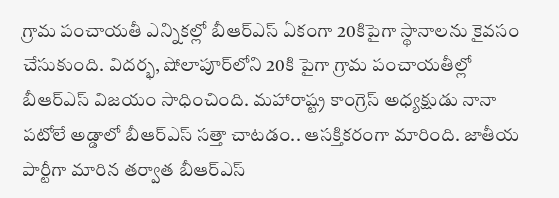గ్రామ పంచాయతీ ఎన్నికల్లో బీఆర్‌ఎస్‌ ఏకంగా 20కిపైగా స్థానాలను కైవసం చేసుకుంది. విదర్భ, షోలాపూర్‌లోని 20కి పైగా గ్రామ పంచాయతీల్లో బీఆర్ఎస్ విజయం సాధించింది. మహారాష్ట్ర కాంగ్రెస్ అధ్యక్షుడు నానా పటోలే అడ్డాలో బీఆర్ఎస్ సత్తా చాటడం.. ఆసక్తికరంగా మారింది. జాతీయ పార్టీగా మారిన తర్వాత బీఆర్‌ఎస్‌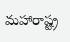మహారాష్ట్ర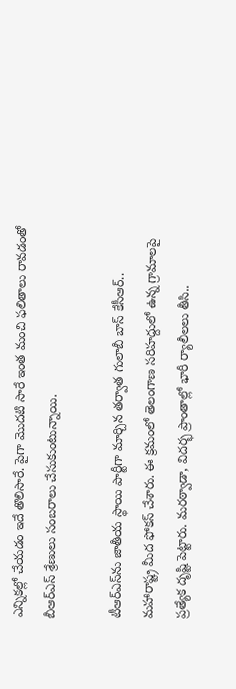ఎన్నికల్లో చేయడం ఇదే తొలిసారే. పైగా మొదటి సారే ఇంత మంచి ఫలితాలు రావడంతో బీఆర్‌ఎస్‌ శ్రేణులు సంబరాలు చేసుకుంటున్నాయి.

టీఆర్‌ఎస్‌ను జాతీయ స్థాయి పార్టీగా మార్చిన తర్వాత గులాబీ బాస్‌ కేసీఆర్‌.. మహారాష్ట్ర మీద ఫోకస్‌ చేశారు. ఈ క్రమంలో తెలంగాణ సరిహద్దులో ఉన్న గ్రామాలపై ప్రత్యేక దృష్టి పెట్టారు. మరఠ్వాడా, విదర్భ ప్రాంతాల్లో భారీ ర్యాలీలలు తీసి..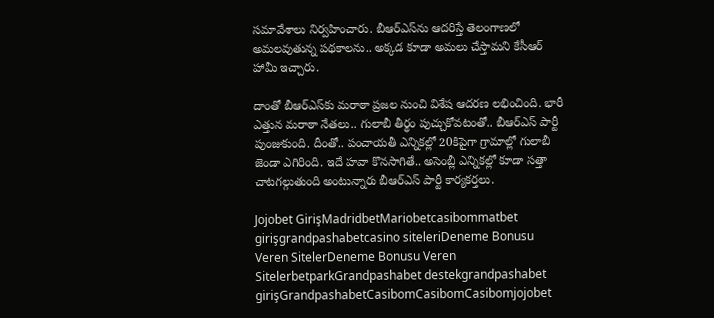సమావేశాలు నిర్వహించారు. బీఆర్ఎస్‌ను ఆదరిస్తే తెలంగాణలో అమలవుతున్న పథకాలను.. అక్కడ కూడా అమలు చేస్తామని కేసీఆర్ హామీ ఇచ్చారు.

దాంతో బీఆర్‌ఎస్‌కు మరాఠా ప్రజల నుంచి విశేష ఆదరణ లభించింది. భారీ ఎత్తున మరాఠా నేతలు.. గులాబీ తీర్థం పుచ్చుకోవటంతో.. బీఆర్ఎస్ పార్టీ పుంజుకుంది. దీంతో.. పంచాయతీ ఎన్నికల్లో 20కిపైగా గ్రామాల్లో గులాబీ జెండా ఎగిరింది. ఇదే హవా కొనసాగితే.. అసెంబ్లీ ఎన్నికల్లో కూడా సత్తా చాటగల్గుతుంది అంటున్నారు బీఆర్‌ఎస్‌ పార్టీ కార్యకర్తలు.

Jojobet GirişMadridbetMariobetcasibommatbet girişgrandpashabetcasino siteleriDeneme Bonusu Veren SitelerDeneme Bonusu Veren SitelerbetparkGrandpashabet destekgrandpashabet girişGrandpashabetCasibomCasibomCasibomjojobet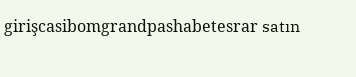girişcasibomgrandpashabetesrar satın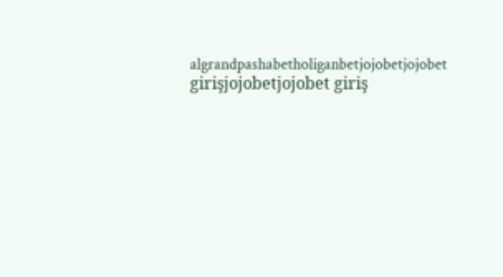algrandpashabetholiganbetjojobetjojobet girişjojobetjojobet giriş